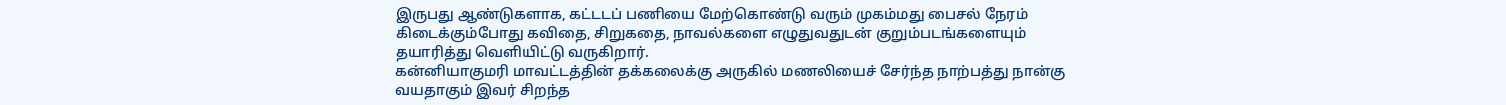இருபது ஆண்டுகளாக, கட்டடப் பணியை மேற்கொண்டு வரும் முகம்மது பைசல் நேரம் கிடைக்கும்போது கவிதை, சிறுகதை, நாவல்களை எழுதுவதுடன் குறும்படங்களையும் தயாரித்து வெளியிட்டு வருகிறார்.
கன்னியாகுமரி மாவட்டத்தின் தக்கலைக்கு அருகில் மணலியைச் சேர்ந்த நாற்பத்து நான்கு வயதாகும் இவர் சிறந்த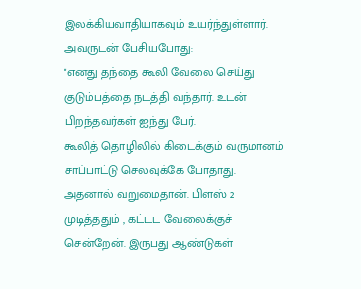இலக்கியவாதியாகவும் உயர்ந்துள்ளார். அவருடன் பேசியபோது:
''எனது தந்தை கூலி வேலை செய்து குடும்பத்தை நடத்தி வந்தார். உடன் பிறந்தவர்கள் ஐந்து பேர்.
கூலித் தொழிலில் கிடைக்கும் வருமானம் சாப்பாட்டு செலவுக்கே போதாது. அதனால் வறுமைதான். பிளஸ் 2 முடித்ததும் , கட்டட வேலைக்குச் சென்றேன். இருபது ஆண்டுகள்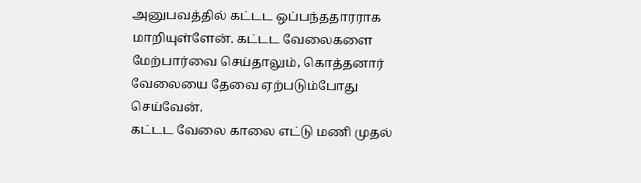அனுபவத்தில் கட்டட ஒப்பந்ததாரராக மாறியுள்ளேன். கட்டட வேலைகளை மேற்பார்வை செய்தாலும், கொத்தனார் வேலையை தேவை ஏற்படும்போது செய்வேன்.
கட்டட வேலை காலை எட்டு மணி முதல்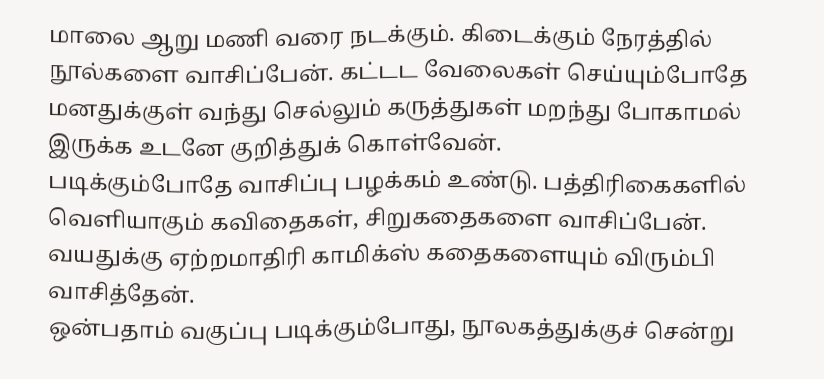மாலை ஆறு மணி வரை நடக்கும். கிடைக்கும் நேரத்தில் நூல்களை வாசிப்பேன். கட்டட வேலைகள் செய்யும்போதே மனதுக்குள் வந்து செல்லும் கருத்துகள் மறந்து போகாமல் இருக்க உடனே குறித்துக் கொள்வேன்.
படிக்கும்போதே வாசிப்பு பழக்கம் உண்டு. பத்திரிகைகளில் வெளியாகும் கவிதைகள், சிறுகதைகளை வாசிப்பேன். வயதுக்கு ஏற்றமாதிரி காமிக்ஸ் கதைகளையும் விரும்பி வாசித்தேன்.
ஒன்பதாம் வகுப்பு படிக்கும்போது, நூலகத்துக்குச் சென்று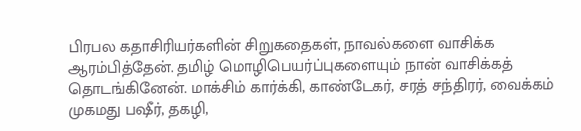பிரபல கதாசிரியர்களின் சிறுகதைகள், நாவல்களை வாசிக்க ஆரம்பித்தேன். தமிழ் மொழிபெயர்ப்புகளையும் நான் வாசிக்கத் தொடங்கினேன். மாக்சிம் கார்க்கி, காண்டேகர், சரத் சந்திரர், வைக்கம் முகமது பஷீர், தகழி,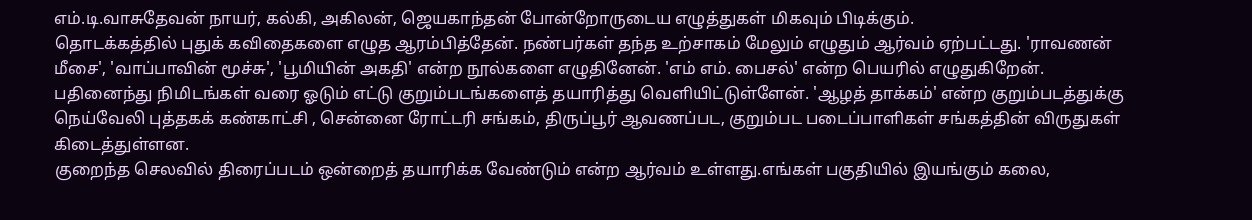எம்.டி.வாசுதேவன் நாயர், கல்கி, அகிலன், ஜெயகாந்தன் போன்றோருடைய எழுத்துகள் மிகவும் பிடிக்கும்.
தொடக்கத்தில் புதுக் கவிதைகளை எழுத ஆரம்பித்தேன். நண்பர்கள் தந்த உற்சாகம் மேலும் எழுதும் ஆர்வம் ஏற்பட்டது. 'ராவணன் மீசை', 'வாப்பாவின் மூச்சு', 'பூமியின் அகதி' என்ற நூல்களை எழுதினேன். 'எம் எம். பைசல்' என்ற பெயரில் எழுதுகிறேன்.
பதினைந்து நிமிடங்கள் வரை ஓடும் எட்டு குறும்படங்களைத் தயாரித்து வெளியிட்டுள்ளேன். 'ஆழத் தாக்கம்' என்ற குறும்படத்துக்கு நெய்வேலி புத்தகக் கண்காட்சி , சென்னை ரோட்டரி சங்கம், திருப்பூர் ஆவணப்பட, குறும்பட படைப்பாளிகள் சங்கத்தின் விருதுகள் கிடைத்துள்ளன.
குறைந்த செலவில் திரைப்படம் ஒன்றைத் தயாரிக்க வேண்டும் என்ற ஆர்வம் உள்ளது.எங்கள் பகுதியில் இயங்கும் கலை,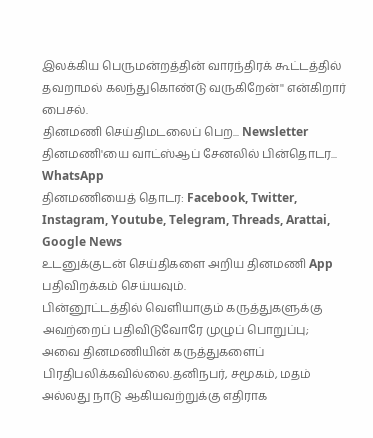இலக்கிய பெருமன்றத்தின் வாரந்திரக் கூட்டத்தில் தவறாமல் கலந்துகொண்டு வருகிறேன்'' என்கிறார் பைசல்.
தினமணி செய்திமடலைப் பெற... Newsletter
தினமணி'யை வாட்ஸ்ஆப் சேனலில் பின்தொடர... WhatsApp
தினமணியைத் தொடர: Facebook, Twitter, Instagram, Youtube, Telegram, Threads, Arattai, Google News
உடனுக்குடன் செய்திகளை அறிய தினமணி App பதிவிறக்கம் செய்யவும்.
பின்னூட்டத்தில் வெளியாகும் கருத்துகளுக்கு அவற்றைப் பதிவிடுவோரே முழுப் பொறுப்பு; அவை தினமணியின் கருத்துகளைப் பிரதிபலிக்கவில்லை.தனிநபர், சமூகம், மதம் அல்லது நாடு ஆகியவற்றுக்கு எதிராக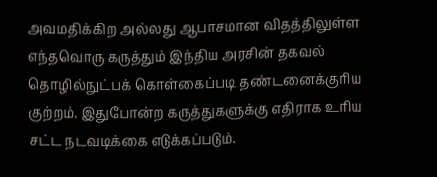அவமதிக்கிற அல்லது ஆபாசமான விதத்திலுள்ள எந்தவொரு கருத்தும் இந்திய அரசின் தகவல் தொழில்நுட்பக் கொள்கைப்படி தண்டனைக்குரிய குற்றம். இதுபோன்ற கருத்துகளுக்கு எதிராக உரிய சட்ட நடவடிக்கை எடுக்கப்படும்.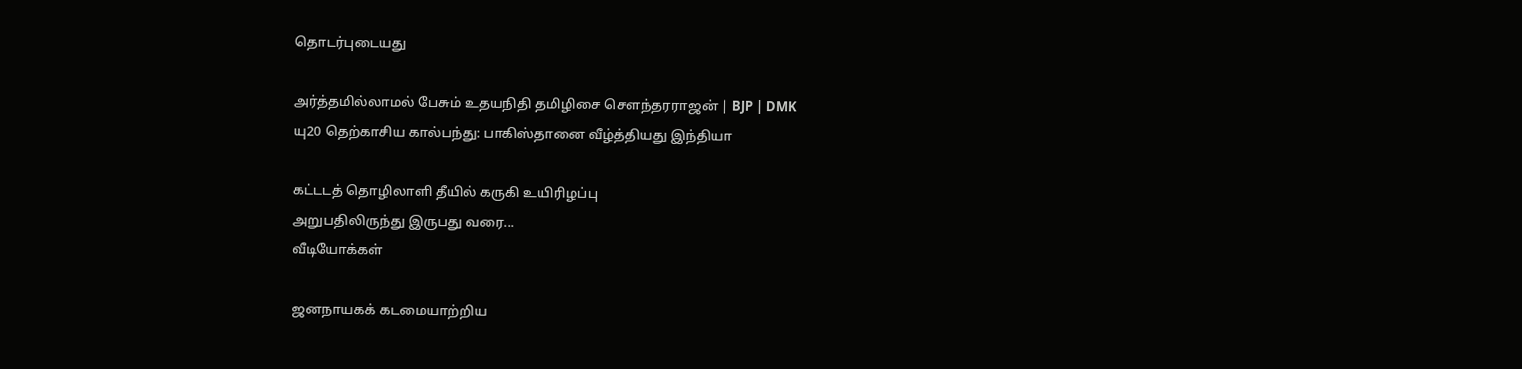தொடர்புடையது

அர்த்தமில்லாமல் பேசும் உதயநிதி தமிழிசை சௌந்தரராஜன் | BJP | DMK
யு20 தெற்காசிய கால்பந்து: பாகிஸ்தானை வீழ்த்தியது இந்தியா

கட்டடத் தொழிலாளி தீயில் கருகி உயிரிழப்பு
அறுபதிலிருந்து இருபது வரை...
வீடியோக்கள்

ஜனநாயகக் கடமையாற்றிய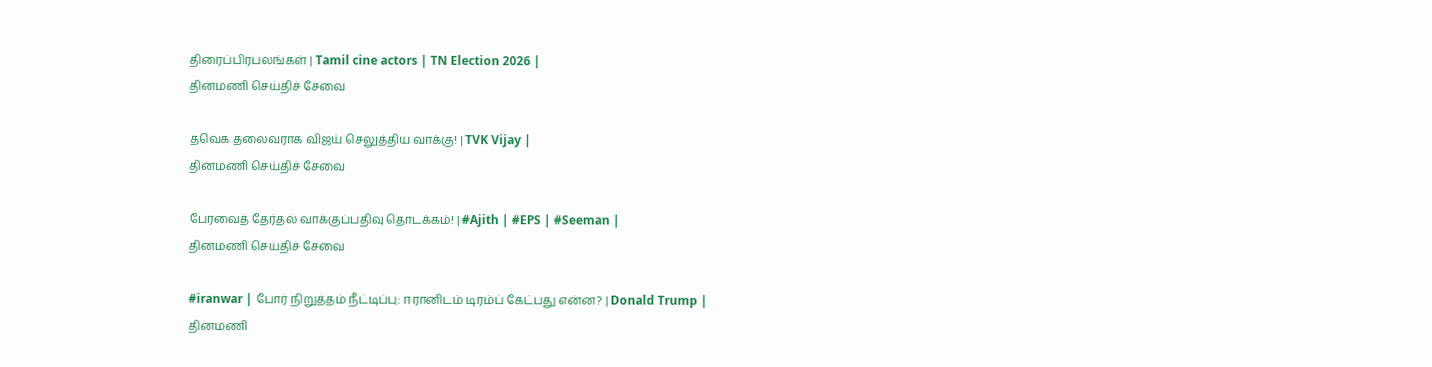திரைப்பிரபலங்கள் | Tamil cine actors | TN Election 2026 |
தினமணி செய்திச் சேவை

தவெக தலைவராக விஜய் செலுத்திய வாக்கு! | TVK Vijay |
தினமணி செய்திச் சேவை

பேரவைத் தேர்தல் வாக்குப்பதிவு தொடக்கம்! | #Ajith | #EPS | #Seeman |
தினமணி செய்திச் சேவை

#iranwar | போர் நிறுத்தம் நீட்டிப்பு: ஈரானிடம் டிரம்ப் கேட்பது என்ன? | Donald Trump |
தினமணி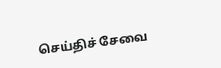செய்திச் சேவை